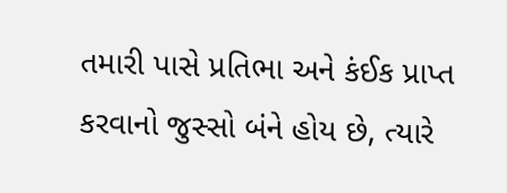તમારી પાસે પ્રતિભા અને કંઈક પ્રાપ્ત કરવાનો જુસ્સો બંને હોય છે, ત્યારે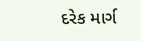દરેક માર્ગ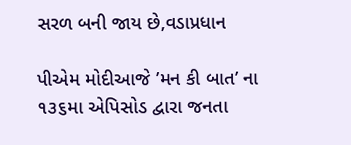સરળ બની જાય છે,વડાપ્રધાન

પીએમ મોદીઆજે ’મન કી બાત’ ના ૧૩૬મા એપિસોડ દ્વારા જનતા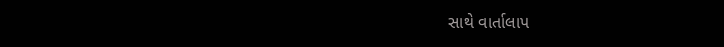સાથે વાર્તાલાપ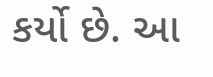કર્યો છે. આ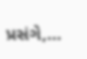પ્રસંગે,…